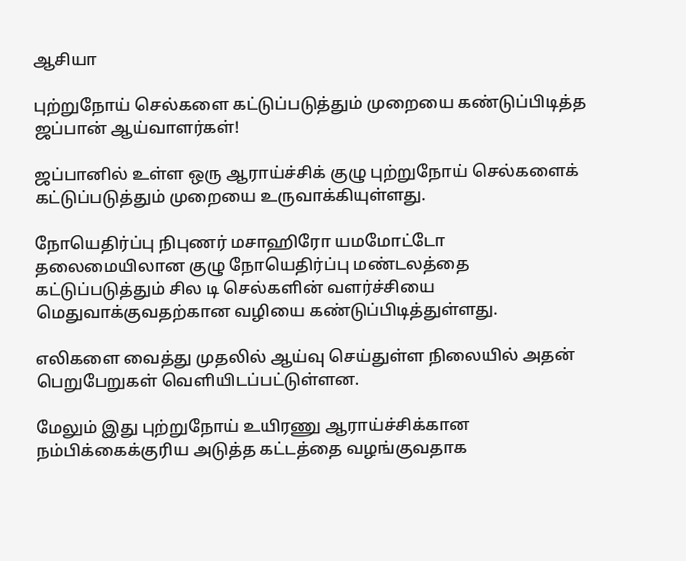ஆசியா

புற்றுநோய் செல்களை கட்டுப்படுத்தும் முறையை கண்டுப்பிடித்த ஜப்பான் ஆய்வாளர்கள்!

ஜப்பானில் உள்ள ஒரு ஆராய்ச்சிக் குழு புற்றுநோய் செல்களைக் கட்டுப்படுத்தும் முறையை உருவாக்கியுள்ளது.

நோயெதிர்ப்பு நிபுணர் மசாஹிரோ யமமோட்டோ தலைமையிலான குழு நோயெதிர்ப்பு மண்டலத்தை கட்டுப்படுத்தும் சில டி செல்களின் வளர்ச்சியை மெதுவாக்குவதற்கான வழியை கண்டுப்பிடித்துள்ளது.

எலிகளை வைத்து முதலில் ஆய்வு செய்துள்ள நிலையில் அதன் பெறுபேறுகள் வெளியிடப்பட்டுள்ளன.

மேலும் இது புற்றுநோய் உயிரணு ஆராய்ச்சிக்கான நம்பிக்கைக்குரிய அடுத்த கட்டத்தை வழங்குவதாக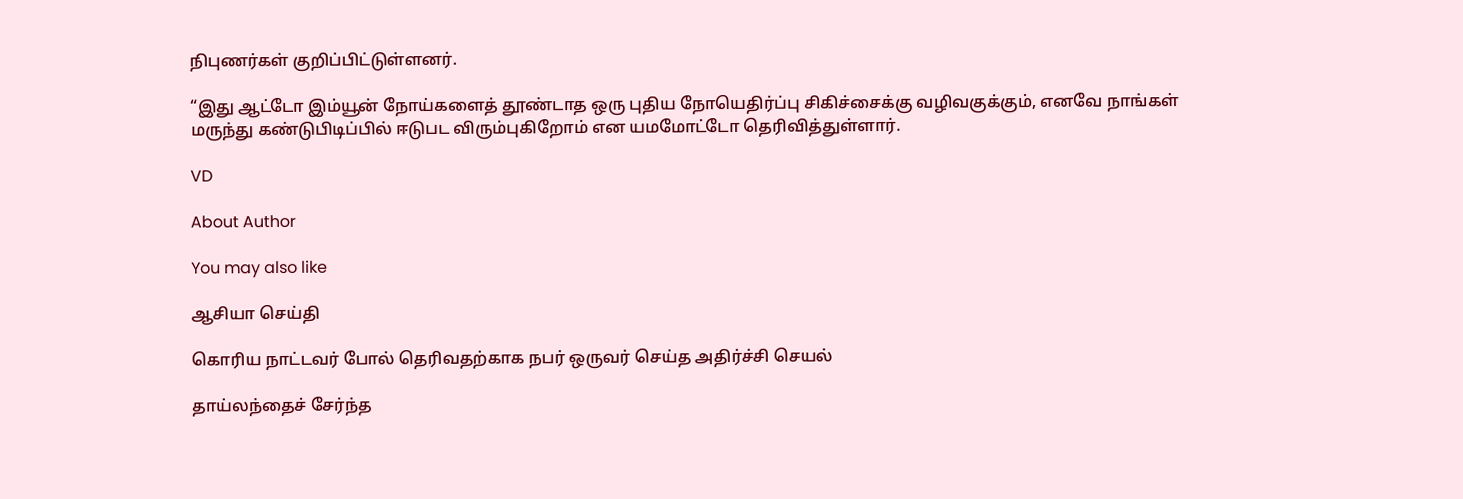நிபுணர்கள் குறிப்பிட்டுள்ளனர்.

“இது ஆட்டோ இம்யூன் நோய்களைத் தூண்டாத ஒரு புதிய நோயெதிர்ப்பு சிகிச்சைக்கு வழிவகுக்கும், எனவே நாங்கள் மருந்து கண்டுபிடிப்பில் ஈடுபட விரும்புகிறோம் என யமமோட்டோ தெரிவித்துள்ளார்.

VD

About Author

You may also like

ஆசியா செய்தி

கொரிய நாட்டவர் போல் தெரிவதற்காக நபர் ஒருவர் செய்த அதிர்ச்சி செயல்

தாய்லந்தைச் சேர்ந்த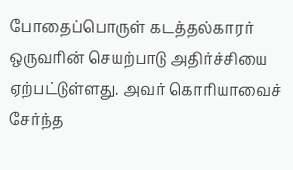போதைப்பொருள் கடத்தல்காரர் ஒருவரின் செயற்பாடு அதிர்ச்சியை ஏற்பட்டுள்ளது. அவர் கொரியாவைச் சேர்ந்த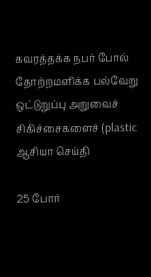கவரத்தக்க நபர் போல் தோற்றமளிக்க பல்வேறு ஒட்டுறுப்பு அறுவைச் சிகிச்சைகளைச் (plastic
ஆசியா செய்தி

25 போர்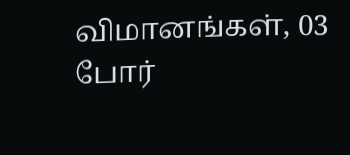விமானங்கள், 03 போர்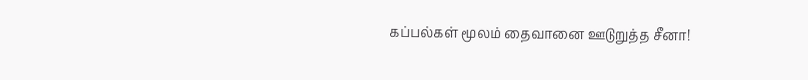கப்பல்கள் மூலம் தைவானை ஊடுறுத்த சீனா!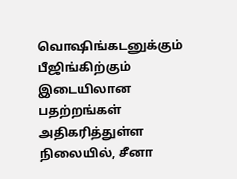வொஷிங்கடனுக்கும் பீஜிங்கிற்கும் இடையிலான பதற்றங்கள் அதிகரித்துள்ள நிலையில், சீனா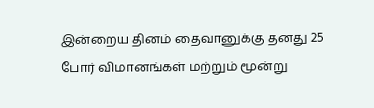இன்றைய தினம் தைவானுக்கு தனது 25 போர் விமானங்கள் மற்றும் மூன்று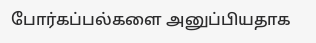போர்கப்பல்களை அனுப்பியதாக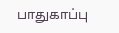பாதுகாப்பு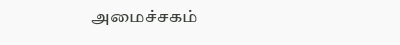அமைச்சகம்